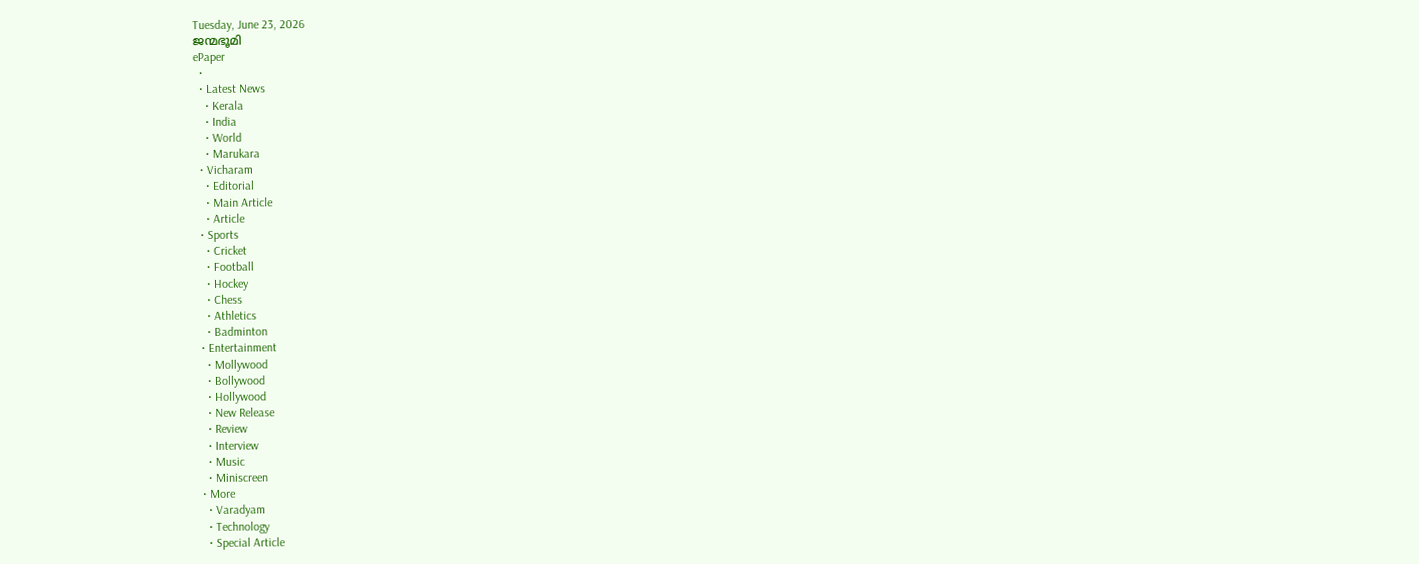Tuesday, June 23, 2026
ജന്മഭൂമി
ePaper
  •
  • Latest News
    • Kerala
    • India
    • World
    • Marukara
  • Vicharam
    • Editorial
    • Main Article
    • Article
  • Sports
    • Cricket
    • Football
    • Hockey
    • Chess
    • Athletics
    • Badminton
  • Entertainment
    • Mollywood
    • Bollywood
    • Hollywood
    • New Release
    • Review
    • Interview
    • Music
    • Miniscreen
  • More
    • Varadyam
    • Technology
    • Special Article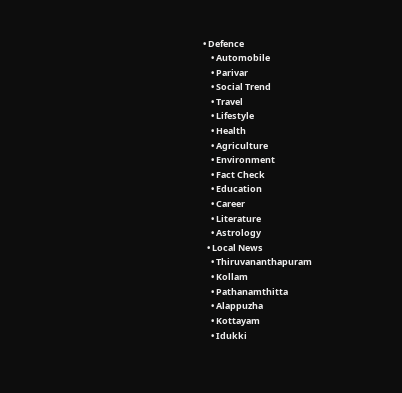• Defence
    • Automobile
    • Parivar
    • Social Trend
    • Travel
    • Lifestyle
    • Health
    • Agriculture
    • Environment
    • Fact Check
    • Education
    • Career
    • Literature
    • Astrology
  • Local News
    • Thiruvananthapuram
    • Kollam
    • Pathanamthitta
    • Alappuzha
    • Kottayam
    • Idukki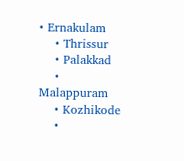• Ernakulam
    • Thrissur
    • Palakkad
    • Malappuram
    • Kozhikode
    •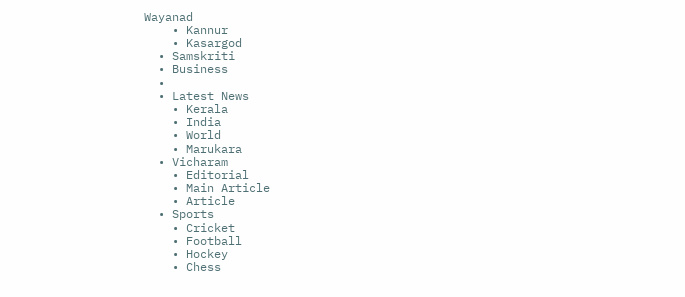Wayanad
    • Kannur
    • Kasargod
  • Samskriti
  • Business
  •
  • Latest News
    • Kerala
    • India
    • World
    • Marukara
  • Vicharam
    • Editorial
    • Main Article
    • Article
  • Sports
    • Cricket
    • Football
    • Hockey
    • Chess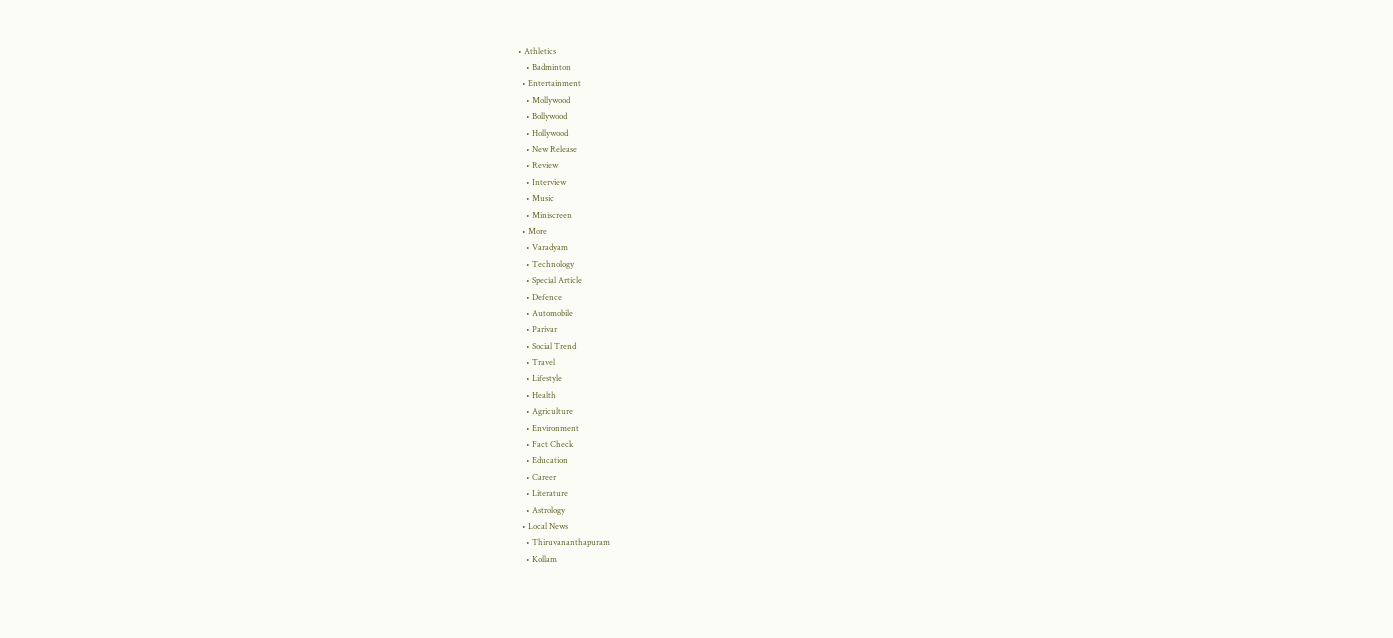• Athletics
    • Badminton
  • Entertainment
    • Mollywood
    • Bollywood
    • Hollywood
    • New Release
    • Review
    • Interview
    • Music
    • Miniscreen
  • More
    • Varadyam
    • Technology
    • Special Article
    • Defence
    • Automobile
    • Parivar
    • Social Trend
    • Travel
    • Lifestyle
    • Health
    • Agriculture
    • Environment
    • Fact Check
    • Education
    • Career
    • Literature
    • Astrology
  • Local News
    • Thiruvananthapuram
    • Kollam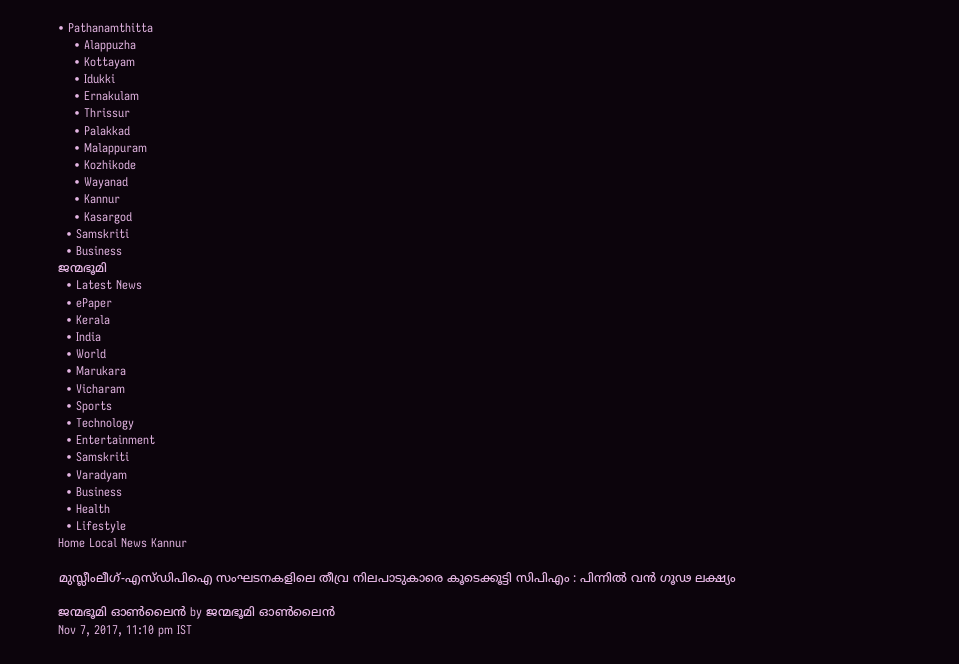• Pathanamthitta
    • Alappuzha
    • Kottayam
    • Idukki
    • Ernakulam
    • Thrissur
    • Palakkad
    • Malappuram
    • Kozhikode
    • Wayanad
    • Kannur
    • Kasargod
  • Samskriti
  • Business
ജന്മഭൂമി
  • Latest News
  • ePaper
  • Kerala
  • India
  • World
  • Marukara
  • Vicharam
  • Sports
  • Technology
  • Entertainment
  • Samskriti
  • Varadyam
  • Business
  • Health
  • Lifestyle
Home Local News Kannur

മുസ്ലീംലീഗ്-എസ്ഡിപിഐ സംഘടനകളിലെ തീവ്ര നിലപാടുകാരെ കൂടെക്കൂട്ടി സിപിഎം : പിന്നില്‍ വന്‍ ഗൂഢ ലക്ഷ്യം

ജന്മഭൂമി ഓണ്‍ലൈന്‍ by ജന്മഭൂമി ഓണ്‍ലൈന്‍
Nov 7, 2017, 11:10 pm IST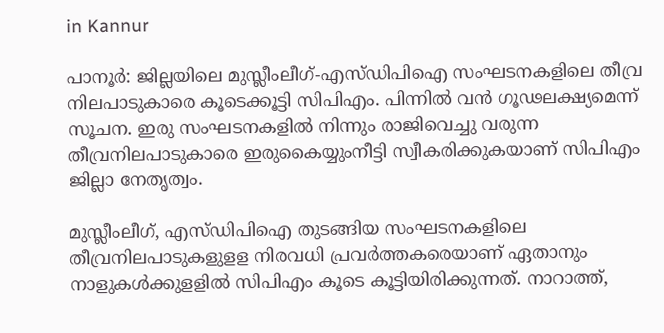in Kannur

പാനൂര്‍: ജില്ലയിലെ മുസ്ലീംലീഗ്-എസ്ഡിപിഐ സംഘടനകളിലെ തീവ്ര നിലപാടുകാരെ കൂടെക്കൂട്ടി സിപിഎം. പിന്നില്‍ വന്‍ ഗൂഢലക്ഷ്യമെന്ന് സൂചന. ഇരു സംഘടനകളില്‍ നിന്നും രാജിവെച്ചു വരുന്ന തീവ്രനിലപാടുകാരെ ഇരുകൈയ്യുംനീട്ടി സ്വീകരിക്കുകയാണ് സിപിഎം ജില്ലാ നേതൃത്വം.

മുസ്ലീംലീഗ്, എസ്ഡിപിഐ തുടങ്ങിയ സംഘടനകളിലെ തീവ്രനിലപാടുകളുളള നിരവധി പ്രവര്‍ത്തകരെയാണ് ഏതാനും നാളുകള്‍ക്കുളളില്‍ സിപിഎം കൂടെ കൂട്ടിയിരിക്കുന്നത്. നാറാത്ത്,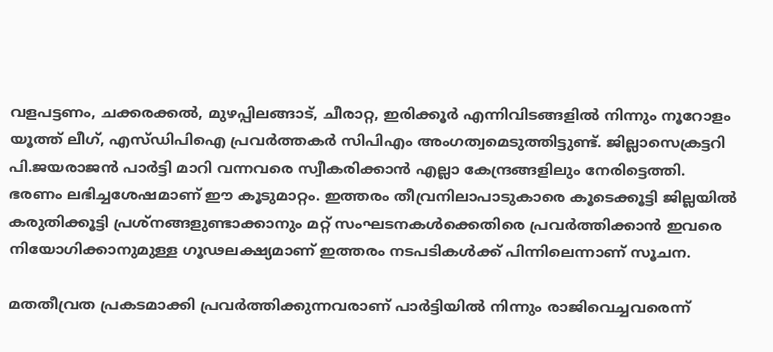വളപട്ടണം, ചക്കരക്കല്‍, മുഴപ്പിലങ്ങാട്, ചീരാറ്റ, ഇരിക്കൂര്‍ എന്നിവിടങ്ങളില്‍ നിന്നും നൂറോളം യൂത്ത് ലീഗ്, എസ്ഡിപിഐ പ്രവര്‍ത്തകര്‍ സിപിഎം അംഗത്വമെടുത്തിട്ടുണ്ട്. ജില്ലാസെക്രട്ടറി പി.ജയരാജന്‍ പാര്‍ട്ടി മാറി വന്നവരെ സ്വീകരിക്കാന്‍ എല്ലാ കേന്ദ്രങ്ങളിലും നേരിട്ടെത്തി. ഭരണം ലഭിച്ചശേഷമാണ് ഈ കൂടുമാറ്റം. ഇത്തരം തീവ്രനിലാപാടുകാരെ കൂടെക്കൂട്ടി ജില്ലയില്‍ കരുതിക്കൂട്ടി പ്രശ്‌നങ്ങളുണ്ടാക്കാനും മറ്റ് സംഘടനകള്‍ക്കെതിരെ പ്രവര്‍ത്തിക്കാന്‍ ഇവരെ നിയോഗിക്കാനുമുള്ള ഗൂഢലക്ഷ്യമാണ് ഇത്തരം നടപടികള്‍ക്ക് പിന്നിലെന്നാണ് സൂചന.

മതതീവ്രത പ്രകടമാക്കി പ്രവര്‍ത്തിക്കുന്നവരാണ് പാര്‍ട്ടിയില്‍ നിന്നും രാജിവെച്ചവരെന്ന്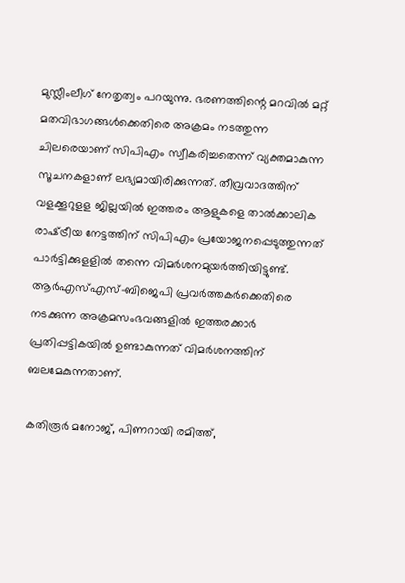മുസ്ലീംലീഗ് നേതൃത്വം പറയുന്നു. ഭരണത്തിന്റെ മറവില്‍ മറ്റ് മതവിഭാഗങ്ങള്‍ക്കെതിരെ അക്രമം നടത്തുന്ന ചിലരെയാണ് സിപിഎം സ്വീകരിച്ചതെന്ന് വ്യക്തമാകുന്ന സൂചനകളാണ് ലഭ്യമായിരിക്കുന്നത്. തീവ്രവാദത്തിന് വളക്കൂറുളള ജില്ലയില്‍ ഇത്തരം ആളുകളെ താല്‍ക്കാലിക രാഷ്‌ട്രീയ നേട്ടത്തിന് സിപിഎം പ്രയോജനപ്പെടുത്തുന്നത് പാര്‍ട്ടിക്കുളളില്‍ തന്നെ വിമര്‍ശനമുയര്‍ത്തിയിട്ടുണ്ട്. ആര്‍എസ്എസ്-ബിജെപി പ്രവര്‍ത്തകര്‍ക്കെതിരെ നടക്കുന്ന അക്രമസംഭവങ്ങളില്‍ ഇത്തരക്കാര്‍ പ്രതിപ്പട്ടികയില്‍ ഉണ്ടാകുന്നത് വിമര്‍ശനത്തിന് ബലമേകുന്നതാണ്.

കതിരൂര്‍ മനോജ്, പിണറായി രമിത്ത്,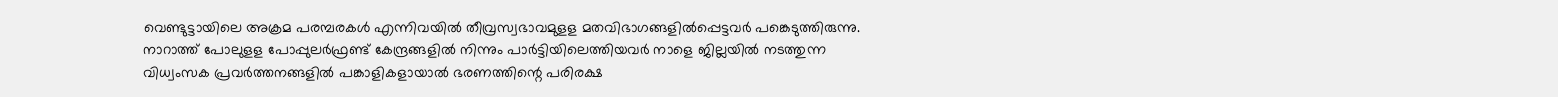വെണ്ടുട്ടായിലെ അക്രമ പരമ്പരകള്‍ എന്നിവയില്‍ തീവ്രസ്വഭാവമുളള മതവിഭാഗങ്ങളില്‍പ്പെട്ടവര്‍ പങ്കെടുത്തിരുന്നു. നാറാത്ത് പോലുളള പോപ്പുലര്‍ഫ്രണ്ട് കേന്ദ്രങ്ങളില്‍ നിന്നും പാര്‍ട്ടിയിലെത്തിയവര്‍ നാളെ ജില്ലയില്‍ നടത്തുന്ന വിധ്വംസക പ്രവര്‍ത്തനങ്ങളില്‍ പങ്കാളികളായാല്‍ ഭരണത്തിന്റെ പരിരക്ഷ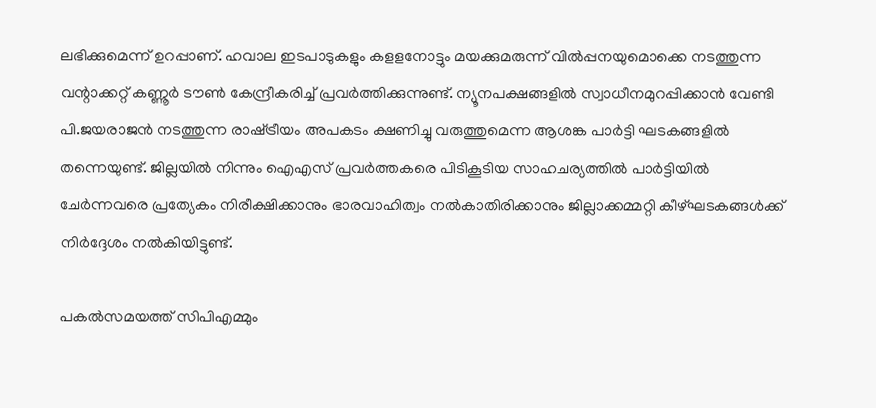ലഭിക്കുമെന്ന് ഉറപ്പാണ്. ഹവാല ഇടപാടുകളും കളളനോട്ടും മയക്കുമരുന്ന് വില്‍പ്പനയുമൊക്കെ നടത്തുന്ന വന്റാക്കറ്റ് കണ്ണൂര്‍ ടൗണ്‍ കേന്ദ്രീകരിച്ച് പ്രവര്‍ത്തിക്കുന്നുണ്ട്. ന്യൂനപക്ഷങ്ങളില്‍ സ്വാധീനമുറപ്പിക്കാന്‍ വേണ്ടി പി.ജയരാജന്‍ നടത്തുന്ന രാഷ്‌ട്രീയം അപകടം ക്ഷണിച്ചു വരുത്തുമെന്ന ആശങ്ക പാര്‍ട്ടി ഘടകങ്ങളില്‍ തന്നെയുണ്ട്. ജില്ലയില്‍ നിന്നും ഐഎസ് പ്രവര്‍ത്തകരെ പിടികൂടിയ സാഹചര്യത്തില്‍ പാര്‍ട്ടിയില്‍ ചേര്‍ന്നവരെ പ്രത്യേകം നിരീക്ഷിക്കാനും ഭാരവാഹിത്വം നല്‍കാതിരിക്കാനും ജില്ലാക്കമ്മറ്റി കീഴ്ഘടകങ്ങള്‍ക്ക് നിര്‍ദ്ദേശം നല്‍കിയിട്ടുണ്ട്.

പകല്‍സമയത്ത് സിപിഎമ്മും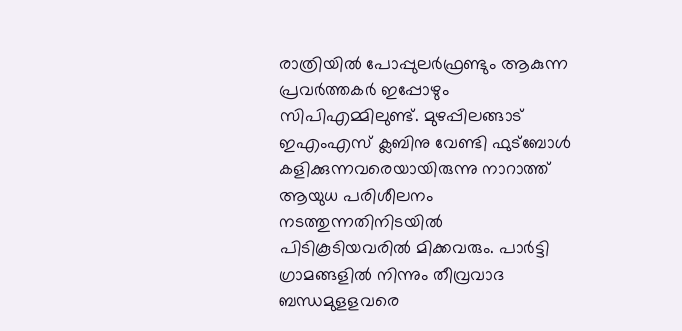രാത്രിയില്‍ പോപ്പുലര്‍ഫ്രണ്ടും ആകുന്ന പ്രവര്‍ത്തകര്‍ ഇപ്പോഴും സിപിഎമ്മിലുണ്ട്. മുഴപ്പിലങ്ങാട് ഇഎംഎസ് ക്ലബിനു വേണ്ടി ഫുട്‌ബോള്‍ കളിക്കുന്നവരെയായിരുന്നു നാറാത്ത് ആയുധ പരിശീലനം നടത്തുന്നതിനിടയില്‍ പിടികൂടിയവരില്‍ മിക്കവരും. പാര്‍ട്ടി ഗ്രാമങ്ങളില്‍ നിന്നും തീവ്രവാദ ബന്ധമുളളവരെ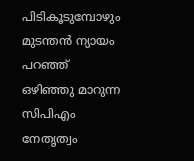പിടികൂടുമ്പോഴും മുടന്തന്‍ ന്യായം പറഞ്ഞ് ഒഴിഞ്ഞു മാറുന്ന സിപിഎം നേതൃത്വം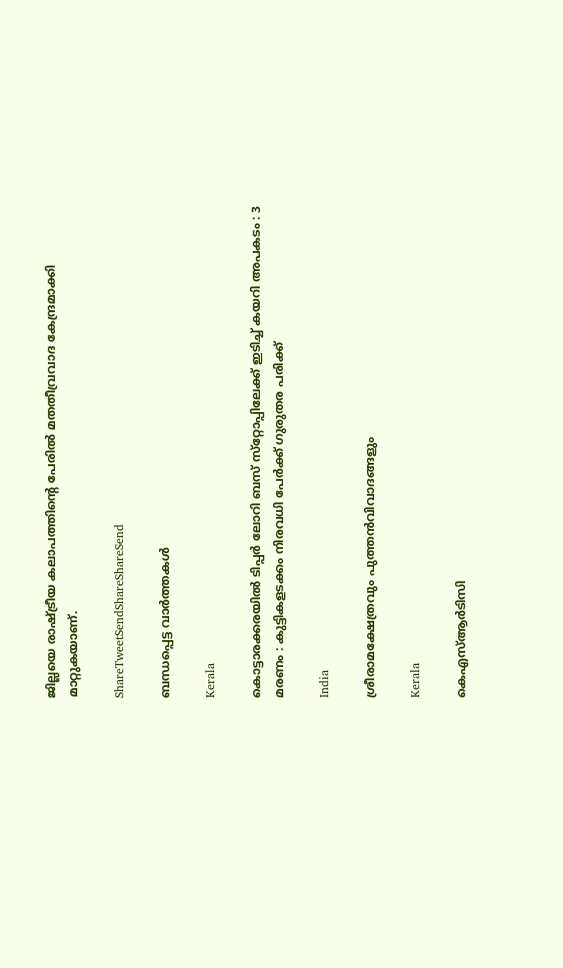ജില്ലയെ രാഷ്‌ട്രീയ കലാപത്തിന്റെ പേരില്‍ മതതീവ്രവാദ കേന്ദ്രമാക്കി മാറ്റുകയാണ്.

ShareTweetSendShareShareSend

ബന്ധപ്പെട്ട വാര്‍ത്തകള്‍

Kerala

കൊട്ടാരക്കരയിൽ ടിപ്പര്‍ ലോറി ബസ് സ്‌റ്റോപ്പിലേക്ക് ഇടിച്ച് കയറി അപകടം : 3 മരണം : കുട്ടികളടക്കം നിരവധി പേർക്ക് ഗുരുതര പരിക്ക്

India

ശ്രീരാമക്ഷേത്രവും പുത്തന്‍വിവാദങ്ങളും

Kerala

കെഎസ്ആര്‍ടിസി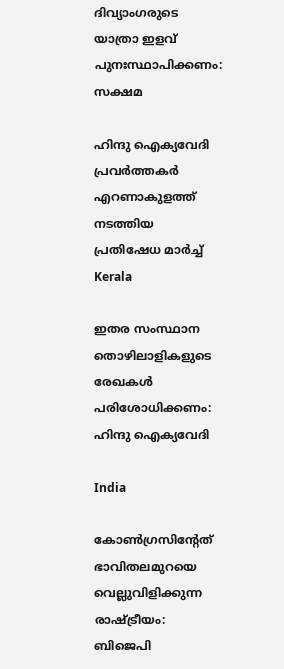ദിവ്യാംഗരുടെ യാത്രാ ഇളവ് പുനഃസ്ഥാപിക്കണം: സക്ഷമ

ഹിന്ദു ഐക്യവേദി പ്രവര്‍ത്തകര്‍ എറണാകുളത്ത് നടത്തിയ പ്രതിഷേധ മാര്‍ച്ച്
Kerala

ഇതര സംസ്ഥാന തൊഴിലാളികളുടെ രേഖകള്‍ പരിശോധിക്കണം: ഹിന്ദു ഐക്യവേദി

India

കോണ്‍ഗ്രസിന്റേത് ഭാവിതലമുറയെ വെല്ലുവിളിക്കുന്ന രാഷ്‌ട്രീയം: ബിജെപി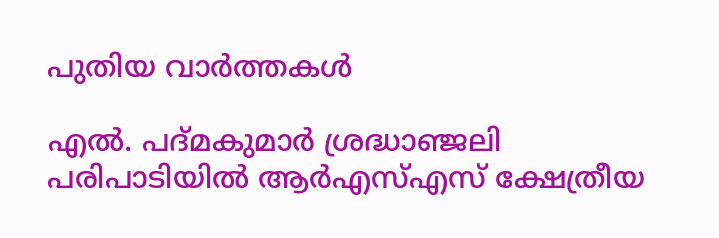പുതിയ വാര്‍ത്തകള്‍

എല്‍. പദ്മകുമാര്‍ ശ്രദ്ധാഞ്ജലി പരിപാടിയില്‍ ആര്‍എസ്എസ് ക്ഷേത്രീയ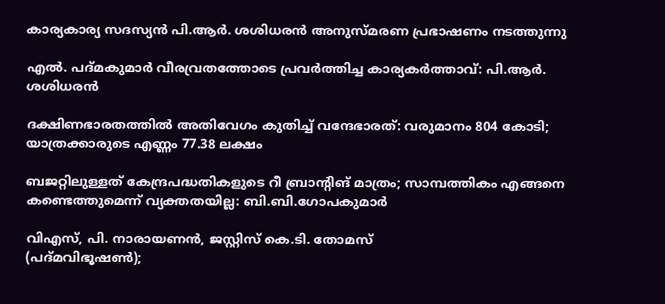കാര്യകാര്യ സദസ്യന്‍ പി.ആര്‍. ശശിധരന്‍ അനുസ്മരണ പ്രഭാഷണം നടത്തുന്നു

എല്‍. പദ്മകുമാര്‍ വീരവ്രതത്തോടെ പ്രവര്‍ത്തിച്ച കാര്യകര്‍ത്താവ്: പി.ആര്‍. ശശിധരന്‍

ദക്ഷിണഭാരതത്തില്‍ അതിവേഗം കുതിച്ച് വന്ദേഭാരത്: വരുമാനം 804 കോടി; യാത്രക്കാരുടെ എണ്ണം 77.38 ലക്ഷം

ബജറ്റിലുള്ളത് കേന്ദ്രപദ്ധതികളുടെ റീ ബ്രാന്റിങ് മാത്രം; സാമ്പത്തികം എങ്ങനെ കണ്ടെത്തുമെന്ന് വ്യക്തതയില്ല: ബി.ബി.ഗോപകുമാര്‍

വിഎസ്, പി. നാരായണന്‍, ജസ്റ്റിസ് കെ.ടി. തോമസ്
(പദ്മവിഭൂഷണ്‍);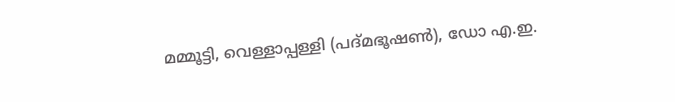മമ്മൂട്ടി, വെള്ളാപ്പള്ളി (പദ്മഭൂഷണ്‍), ഡോ എ.ഇ.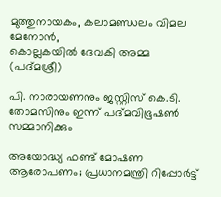മുത്തുനായകം, കലാമണ്ഡലം വിമല മേനോന്‍,
കൊല്ലകയില്‍ ദേവകി അമ്മ (പദ്മശ്രീ)

പി. നാരായണനും ജസ്റ്റിസ് കെ.ടി. തോമസിനും ഇന്ന് പദ്മവിഭൂഷണ്‍ സമ്മാനിക്കും

അയോദ്ധ്യ ഫണ്ട് മോഷണ ആരോപണം; പ്രധാനമന്ത്രി റിപ്പോര്‍ട്ട്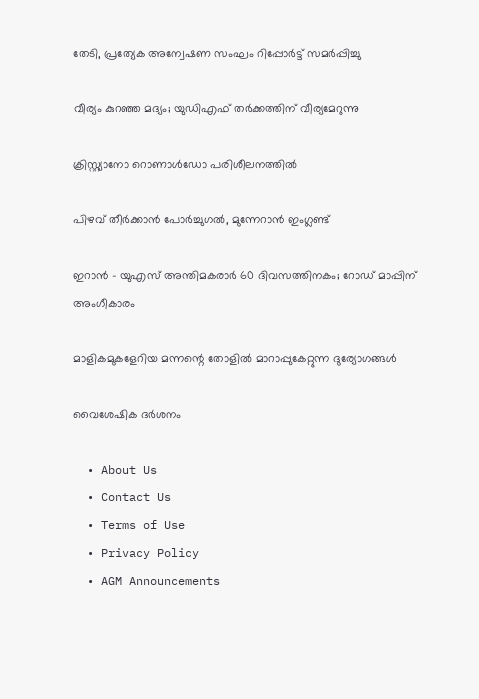തേടി, പ്രത്യേക അന്വേഷണ സംഘം റിപ്പോര്‍ട്ട് സമര്‍പ്പിച്ചു

വീര്യം കുറഞ്ഞ മദ്യം; യുഡിഎഫ് തര്‍ക്കത്തിന് വീര്യമേറുന്നു

ക്രിസ്റ്റ്യാനോ റൊണാള്‍ഡോ പരിശീലനത്തില്‍

പിഴവ് തീര്‍ക്കാന്‍ പോര്‍ച്ചുഗല്‍, മുന്നേറാന്‍ ഇംഗ്ലണ്ട്

ഇറാന്‍ – യുഎസ് അന്തിമകരാര്‍ 60 ദിവസത്തിനകം; റോഡ് മാപ്പിന് അംഗീകാരം

മാളികമുകളേറിയ മന്നന്റെ തോളില്‍ മാറാപ്പുകേറ്റുന്ന ദുര്യോഗങ്ങള്‍

വൈശേഷിക ദര്‍ശനം

  • About Us
  • Contact Us
  • Terms of Use
  • Privacy Policy
  • AGM Announcements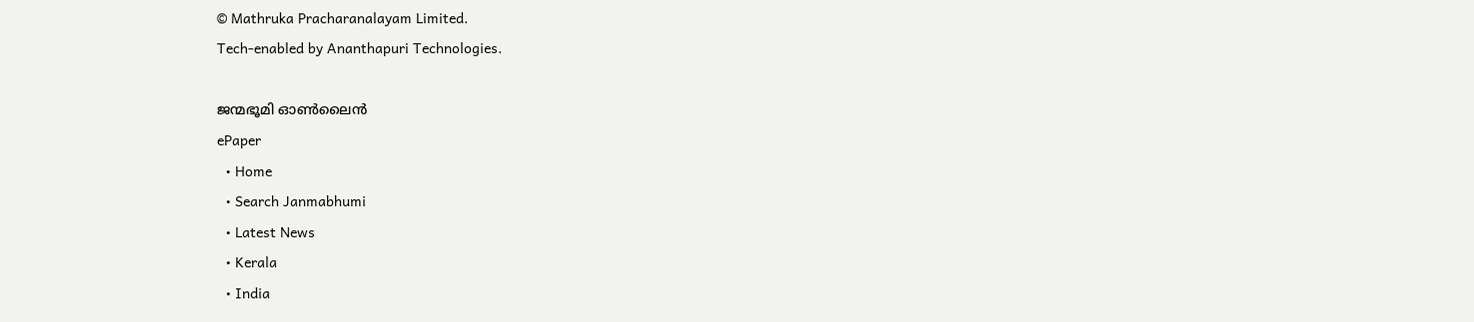© Mathruka Pracharanalayam Limited.
Tech-enabled by Ananthapuri Technologies.

ജന്മഭൂമി ഓണ്‍ലൈന്‍
ePaper
  • Home
  • Search Janmabhumi
  • Latest News
  • Kerala
  • India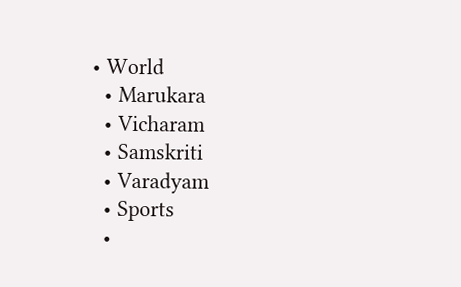• World
  • Marukara
  • Vicharam
  • Samskriti
  • Varadyam
  • Sports
  •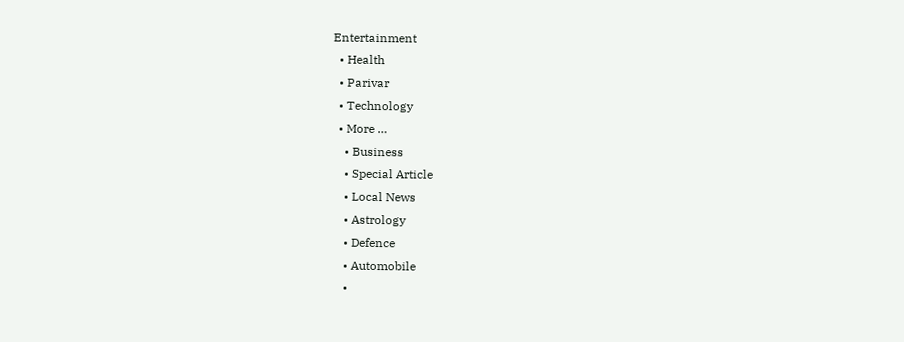Entertainment
  • Health
  • Parivar
  • Technology
  • More …
    • Business
    • Special Article
    • Local News
    • Astrology
    • Defence
    • Automobile
    •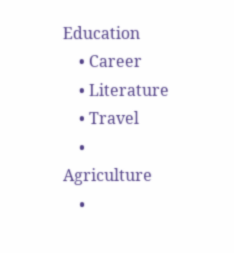Education
    • Career
    • Literature
    • Travel
    • Agriculture
    •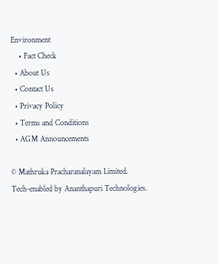Environment
    • Fact Check
  • About Us
  • Contact Us
  • Privacy Policy
  • Terms and Conditions
  • AGM Announcements

© Mathruka Pracharanalayam Limited.
Tech-enabled by Ananthapuri Technologies.